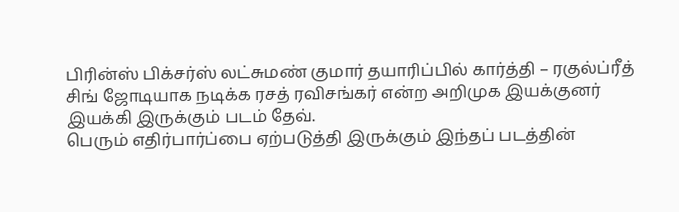பிரின்ஸ் பிக்சர்ஸ் லட்சுமண் குமார் தயாரிப்பில் கார்த்தி – ரகுல்ப்ரீத் சிங் ஜோடியாக நடிக்க ரசத் ரவிசங்கர் என்ற அறிமுக இயக்குனர் இயக்கி இருக்கும் படம் தேவ்.
பெரும் எதிர்பார்ப்பை ஏற்படுத்தி இருக்கும் இந்தப் படத்தின்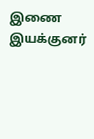இணை இயக்குனர்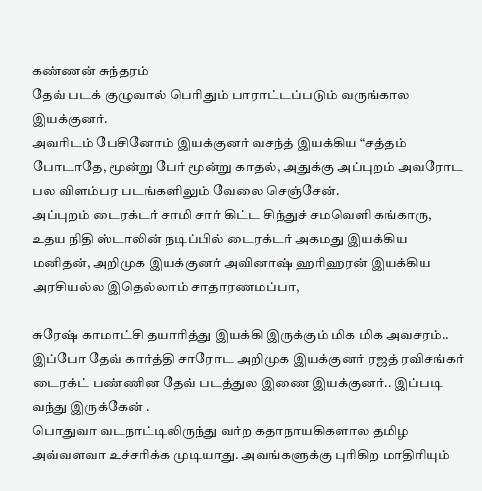கண்ணன் சுந்தரம்
தேவ் படக் குழுவால் பெரிதும் பாராட்டப்படும் வருங்கால இயக்குனர்.
அவரிடம் பேசினோம் இயக்குனர் வசந்த் இயக்கிய “சத்தம் போடாதே, மூன்று பேர் மூன்று காதல், அதுக்கு அப்புறம் அவரோட பல விளம்பர படங்களிலும் வேலை செஞ்சேன்.
அப்புறம் டைரக்டர் சாமி சார் கிட்ட சிந்துச் சமவெளி கங்காரு, உதய நிதி ஸ்டாலின் நடிப்பில் டைரக்டர் அகமது இயக்கிய மனிதன், அறிமுக இயக்குனர் அவினாஷ் ஹரிஹரன் இயக்கிய அரசியல்ல இதெல்லாம் சாதாரணமப்பா,

சுரேஷ் காமாட்சி தயாரித்து இயக்கி இருக்கும் மிக மிக அவசரம்.. இப்போ தேவ் கார்த்தி சாரோட அறிமுக இயக்குனர் ரஜத் ரவிசங்கர் டைரக்ட் பண்ணின தேவ் படத்துல இணை இயக்குனர்.. இப்படி வந்து இருக்கேன் .
பொதுவா வடநாட்டிலிருந்து வர்ற கதாநாயகிகளால தமிழ அவ்வளவா உச்சரிக்க முடியாது. அவங்களுக்கு புரிகிற மாதிரியும்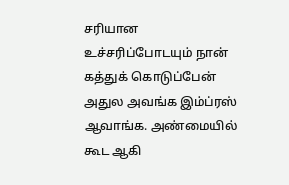சரியான உச்சரிப்போடயும் நான் கத்துக் கொடுப்பேன் அதுல அவங்க இம்ப்ரஸ் ஆவாங்க. அண்மையில் கூட ஆகி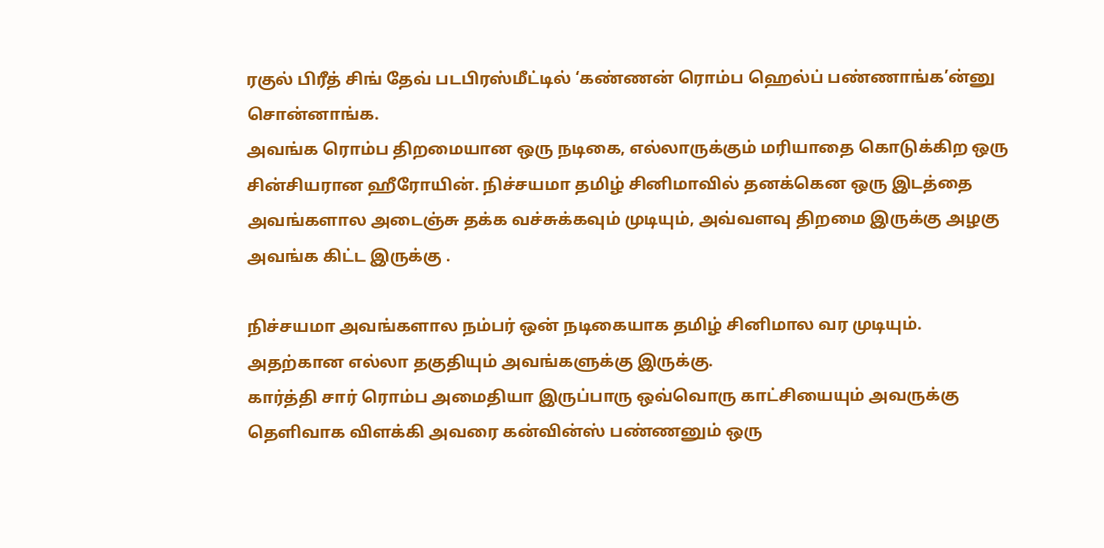ரகுல் பிரீத் சிங் தேவ் படபிரஸ்மீட்டில் ‘கண்ணன் ரொம்ப ஹெல்ப் பண்ணாங்க’ன்னு சொன்னாங்க.
அவங்க ரொம்ப திறமையான ஒரு நடிகை, எல்லாருக்கும் மரியாதை கொடுக்கிற ஒரு சின்சியரான ஹீரோயின். நிச்சயமா தமிழ் சினிமாவில் தனக்கென ஒரு இடத்தை அவங்களால அடைஞ்சு தக்க வச்சுக்கவும் முடியும், அவ்வளவு திறமை இருக்கு அழகு அவங்க கிட்ட இருக்கு .

நிச்சயமா அவங்களால நம்பர் ஒன் நடிகையாக தமிழ் சினிமால வர முடியும். அதற்கான எல்லா தகுதியும் அவங்களுக்கு இருக்கு.
கார்த்தி சார் ரொம்ப அமைதியா இருப்பாரு ஒவ்வொரு காட்சியையும் அவருக்கு தெளிவாக விளக்கி அவரை கன்வின்ஸ் பண்ணனும் ஒரு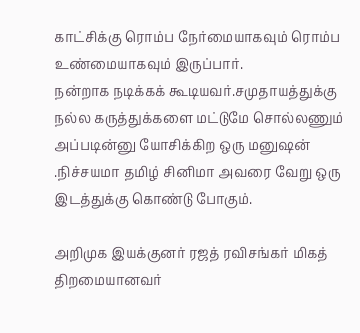காட்சிக்கு ரொம்ப நேர்மையாகவும் ரொம்ப உண்மையாகவும் இருப்பார்.
நன்றாக நடிக்கக் கூடியவர்.சமுதாயத்துக்கு நல்ல கருத்துக்களை மட்டுமே சொல்லணும் அப்படின்னு யோசிக்கிற ஒரு மனுஷன் .நிச்சயமா தமிழ் சினிமா அவரை வேறு ஒரு இடத்துக்கு கொண்டு போகும்.

அறிமுக இயக்குனர் ரஜத் ரவிசங்கர் மிகத் திறமையானவர்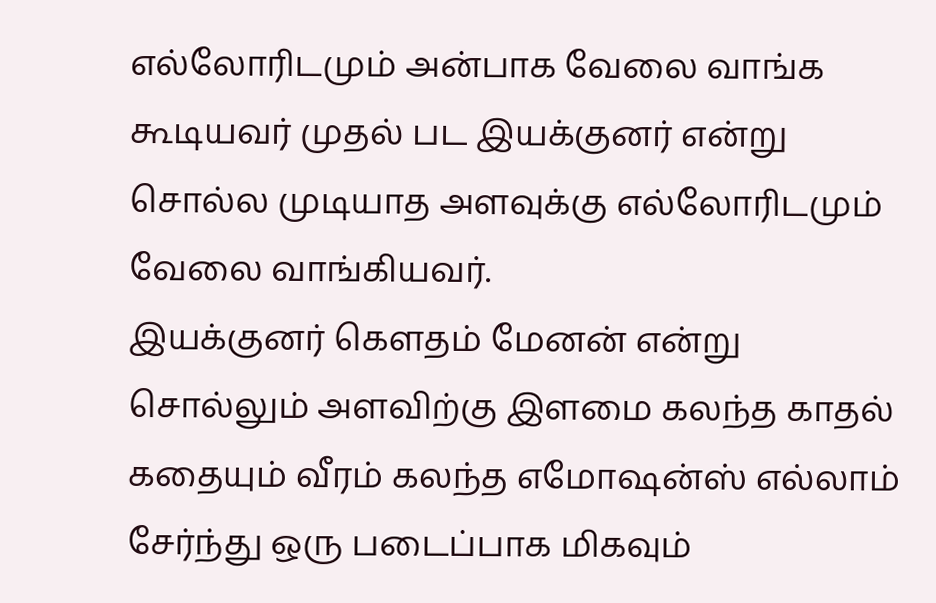எல்லோரிடமும் அன்பாக வேலை வாங்க கூடியவர் முதல் பட இயக்குனர் என்று சொல்ல முடியாத அளவுக்கு எல்லோரிடமும் வேலை வாங்கியவர்.
இயக்குனர் கௌதம் மேனன் என்று சொல்லும் அளவிற்கு இளமை கலந்த காதல் கதையும் வீரம் கலந்த எமோஷன்ஸ் எல்லாம் சேர்ந்து ஒரு படைப்பாக மிகவும்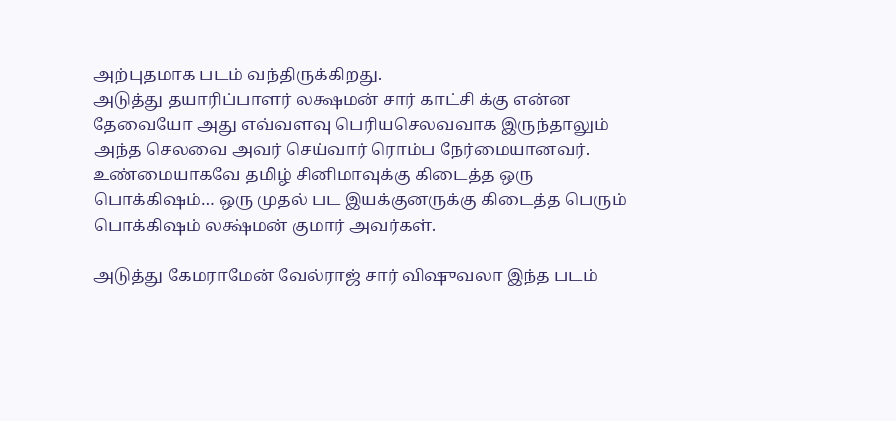அற்புதமாக படம் வந்திருக்கிறது.
அடுத்து தயாரிப்பாளர் லக்ஷமன் சார் காட்சி க்கு என்ன தேவையோ அது எவ்வளவு பெரியசெலவவாக இருந்தாலும் அந்த செலவை அவர் செய்வார் ரொம்ப நேர்மையானவர்.
உண்மையாகவே தமிழ் சினிமாவுக்கு கிடைத்த ஒரு பொக்கிஷம்… ஒரு முதல் பட இயக்குனருக்கு கிடைத்த பெரும் பொக்கிஷம் லக்ஷ்மன் குமார் அவர்கள்.

அடுத்து கேமராமேன் வேல்ராஜ் சார் விஷுவலா இந்த படம்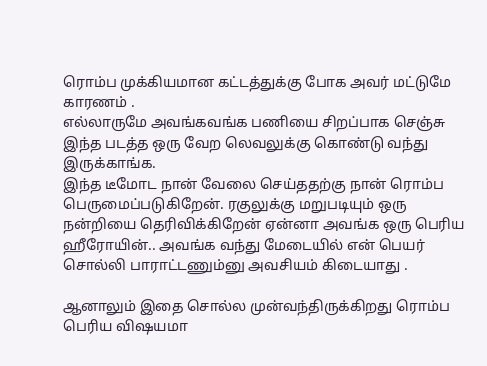ரொம்ப முக்கியமான கட்டத்துக்கு போக அவர் மட்டுமே காரணம் .
எல்லாருமே அவங்கவங்க பணியை சிறப்பாக செஞ்சு இந்த படத்த ஒரு வேற லெவலுக்கு கொண்டு வந்து இருக்காங்க.
இந்த டீமோட நான் வேலை செய்ததற்கு நான் ரொம்ப பெருமைப்படுகிறேன். ரகுலுக்கு மறுபடியும் ஒரு நன்றியை தெரிவிக்கிறேன் ஏன்னா அவங்க ஒரு பெரிய ஹீரோயின்.. அவங்க வந்து மேடையில் என் பெயர் சொல்லி பாராட்டணும்னு அவசியம் கிடையாது .

ஆனாலும் இதை சொல்ல முன்வந்திருக்கிறது ரொம்ப பெரிய விஷயமா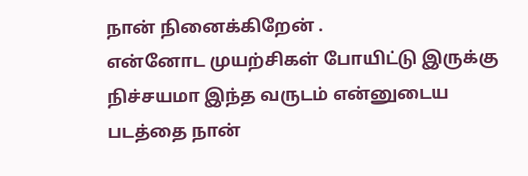நான் நினைக்கிறேன் .
என்னோட முயற்சிகள் போயிட்டு இருக்கு நிச்சயமா இந்த வருடம் என்னுடைய படத்தை நான்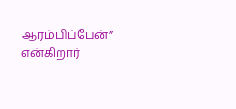ஆரம்பிப்பேன்” என்கிறார்